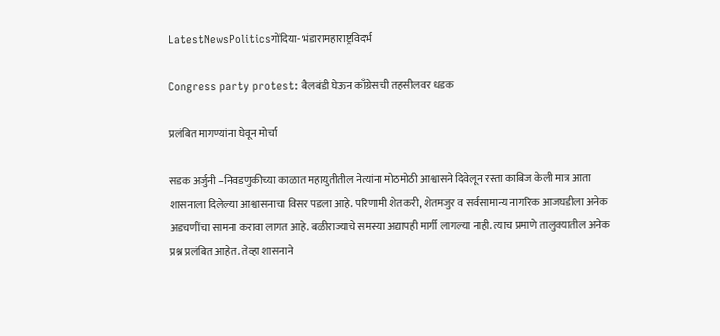LatestNewsPoliticsगोंदिया- भंडारामहाराष्ट्रविदर्भ

Congress party protest: बैलबंडी घेऊन काँग्रेसची तहसीलवर धडक

प्रलंबित मागण्यांना घेवून मोर्चा

सडक अर्जुनी –निवडणुकीच्या काळात महायुतीतील नेत्यांना मोठमोठी आश्वासने दिवेलून रस्ता काबिज केली मात्र आता शासनाला दिलेल्या आश्वासनाचा विसर पडला आहे. परिणामी शेतकरी, शेतमजुर व सर्वसामान्य नागरिक आजघडीला अनेक अडचणींचा सामना करावा लागत आहे. बळीराज्याचे समस्या अद्यापही मार्गी लागल्या नाही. त्याच प्रमाणे तालुक्यातील अनेक प्रश्न प्रलंबित आहेत. तेव्हा शासनाने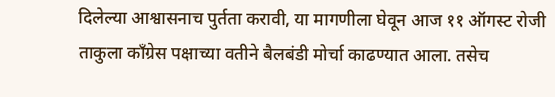दिलेल्या आश्वासनाच पुर्तता करावी, या मागणीला घेवून आज ११ ऑगस्ट रोजी ताकुला काँग्रेस पक्षाच्या वतीने बैलबंडी मोर्चा काढण्यात आला. तसेच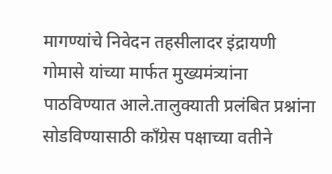मागण्यांचे निवेदन तहसीलादर इंद्रायणी गोमासे यांच्या मार्फत मुख्यमंत्र्यांना पाठविण्यात आले.तालुक्याती प्रलंबित प्रश्नांना सोडविण्यासाठी काँग्रेस पक्षाच्या वतीने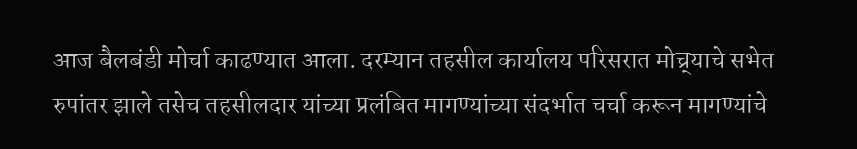आज बैलबंडी मोर्चा काढण्यात आला. दरम्यान तहसील कार्यालय परिसरात मोच्र्याचे सभेत रुपांतर झाले तसेच तहसीलदार यांच्या प्रलंबित मागण्यांच्या संदर्भात चर्चा करून मागण्यांचे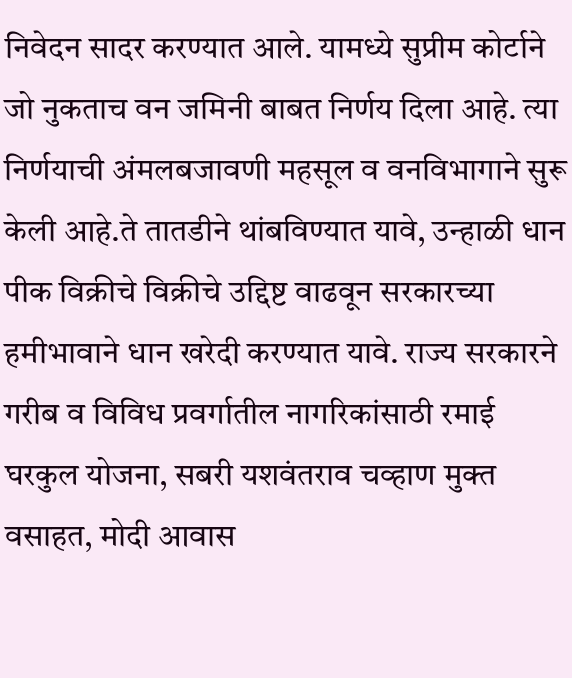निवेदन सादर करण्यात आले. यामध्ये सुप्रीम कोर्टाने जो नुकताच वन जमिनी बाबत निर्णय दिला आहे. त्या निर्णयाची अंमलबजावणी महसूल व वनविभागाने सुरू केली आहे.ते तातडीने थांबविण्यात यावे, उन्हाळी धान पीक विक्रीचे विक्रीचे उद्दिष्ट वाढवून सरकारच्या हमीभावाने धान खरेदी करण्यात यावे. राज्य सरकारने गरीब व विविध प्रवर्गातील नागरिकांसाठी रमाई घरकुल योजना, सबरी यशवंतराव चव्हाण मुक्त वसाहत, मोदी आवास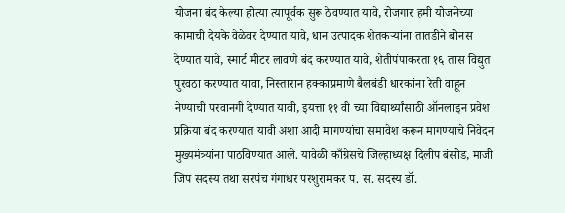योजना बंद केल्या होत्या त्यापूर्वक सुरू ठेवण्यात यावे, रोजगार हमी योजनेच्या कामाची देयके वेळेवर देण्यात यावे, धान उत्पादक शेतकऱ्यांना तातडीने बोनस देण्यात यावे, स्मार्ट मीटर लावणे बंद करण्यात यावे, शेतीपंपाकरता १६ तास विद्युत पुरवठा करण्यात यावा, निस्तारान हक्काप्रमाणे बैलबंडी धारकांना रेती वाहून नेण्याची परवानगी देण्यात यावी, इयत्ता ११ वी च्या विद्यार्थ्यांसाठी ऑनलाइन प्रवेश प्रक्रिया बंद करण्यात यावी अशा आदी मागण्यांचा समावेश करून मागण्याचे निवेदन मुख्यमंत्र्यांना पाठविण्यात आले. यावेळी काँग्रेसचे जिल्हाध्यक्ष दिलीप बंसोड, माजी जिप सदस्य तथा सरपंच गंगाधर परशुरामकर प. स. सदस्य डॉ.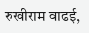रुखीराम वाढई,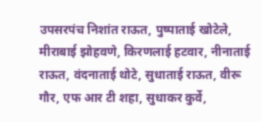उपसरपंच निशांत राऊत, पुष्पाताई खोटेले, मीराबाई झोहवणे, किरणलाई हटवार, नीनाताई राऊत, वंदनाताई थोटे, सुधाताई राऊत, वीरू गौर, एफ आर टी शहा, सुधाकर कुर्वे,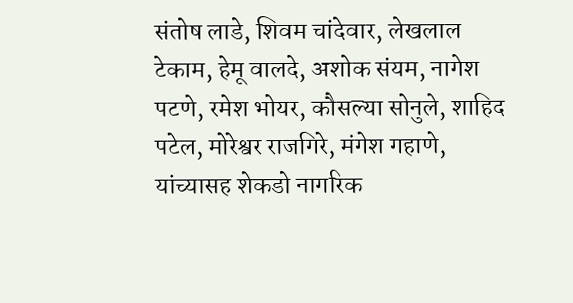संतोष लाडे, शिवम चांदेवार, लेखलाल टेकाम, हेमू वालदे, अशोक संयम, नागेश पटणे, रमेश भोयर, कौसल्या सोनुले, शाहिद पटेल, मोरेश्वर राजगिरे, मंगेश गहाणे, यांच्यासह शेकडो नागरिक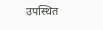उपस्थित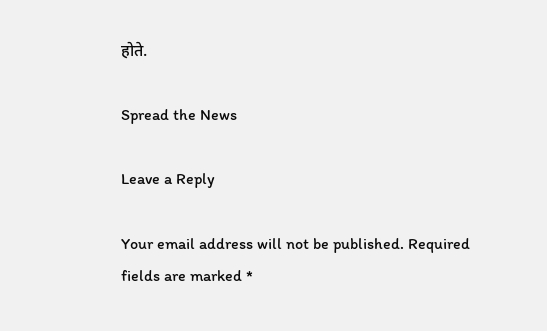होते.

Spread the News

Leave a Reply

Your email address will not be published. Required fields are marked *